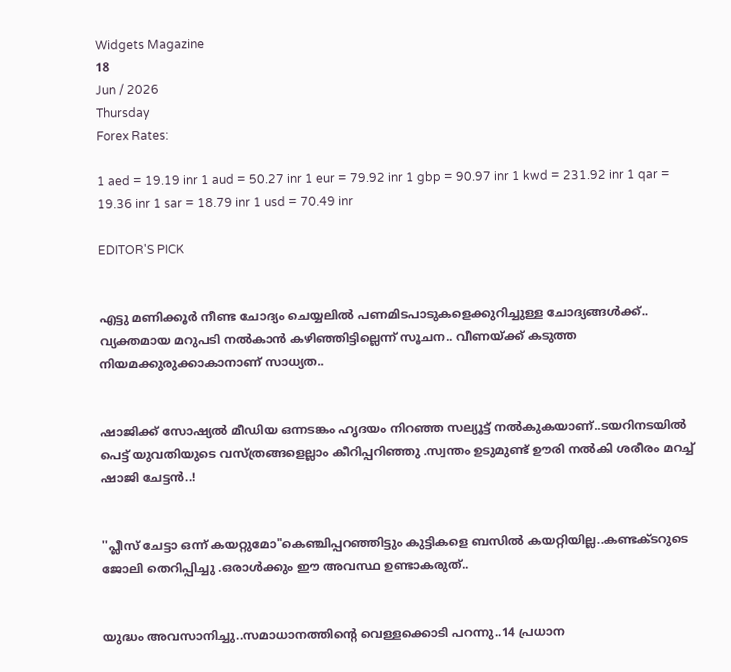Widgets Magazine
18
Jun / 2026
Thursday
Forex Rates:

1 aed = 19.19 inr 1 aud = 50.27 inr 1 eur = 79.92 inr 1 gbp = 90.97 inr 1 kwd = 231.92 inr 1 qar = 19.36 inr 1 sar = 18.79 inr 1 usd = 70.49 inr

EDITOR'S PICK


എട്ടു മണിക്കൂര്‍ നീണ്ട ചോദ്യം ചെയ്യലില്‍ പണമിടപാടുകളെക്കുറിച്ചുള്ള ചോദ്യങ്ങള്‍ക്ക്.. വ്യക്തമായ മറുപടി നല്‍കാന്‍ കഴിഞ്ഞിട്ടില്ലെന്ന് സൂചന.. വീണയ്ക്ക് കടുത്ത നിയമക്കുരുക്കാകാനാണ് സാധ്യത..


ഷാജിക്ക് സോഷ്യല്‍ മീഡിയ ഒന്നടങ്കം ഹൃദയം നിറഞ്ഞ സല്യൂട്ട് നല്‍കുകയാണ്..ടയറിനടയിൽ പെട്ട് യുവതിയുടെ വസ്ത്രങ്ങളെല്ലാം കീറിപ്പറിഞ്ഞു .സ്വന്തം ഉടുമുണ്ട് ഊരി നല്‍കി ശരീരം മറച്ച് ഷാജി ചേട്ടൻ..!


''പ്ലീസ് ചേട്ടാ ഒന്ന് കയറ്റുമോ"കെഞ്ചിപ്പറഞ്ഞിട്ടും കുട്ടികളെ ബസില്‍ കയറ്റിയില്ല..കണ്ടക്ടറുടെ ജോലി തെറിപ്പിച്ചു .ഒരാൾക്കും ഈ അവസ്ഥ ഉണ്ടാകരുത്..


യുദ്ധം അവസാനിച്ചു..സമാധാനത്തിന്റെ വെള്ളക്കൊടി പറന്നു..14 പ്രധാന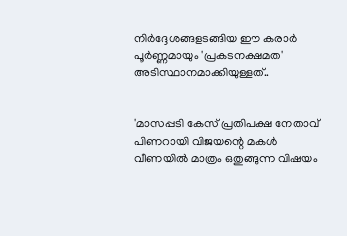നിര്‍ദ്ദേശങ്ങളടങ്ങിയ ഈ കരാര്‍ പൂര്‍ണ്ണമായും 'പ്രകടനക്ഷമത' അടിസ്ഥാനമാക്കിയുള്ളത്..


'മാസപ്പടി കേസ് പ്രതിപക്ഷ നേതാവ് പിണറായി വിജയന്റെ മകൾ വീണയിൽ മാത്രം ഒതുങ്ങുന്ന വിഷയം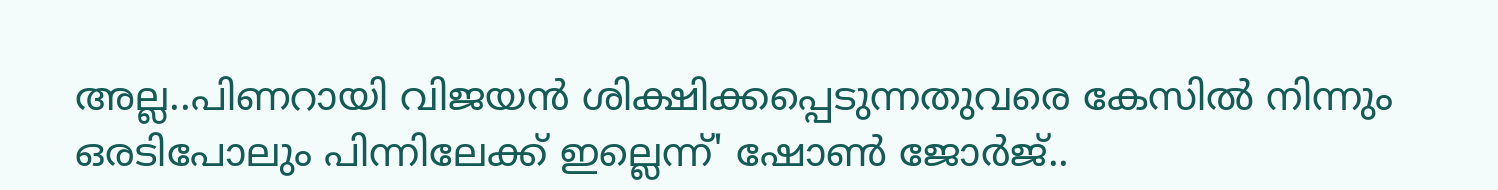അല്ല..പിണറായി വിജയൻ ശിക്ഷിക്കപ്പെടുന്നതുവരെ കേസിൽ നിന്നും ഒരടിപോലും പിന്നിലേക്ക് ഇല്ലെന്ന്' ഷോൺ ജോർജ്..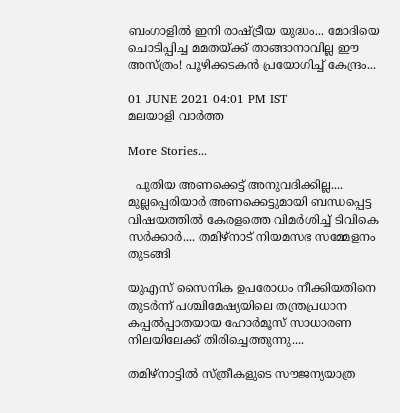ബംഗാളിൽ ഇനി രാഷ്ട്രീയ യുദ്ധം... മോദിയെ ചൊടിപ്പിച്ച മമതയ്ക്ക് താങ്ങാനാവില്ല ഈ അസ്ത്രം! പൂഴിക്കടകൻ പ്രയോഗിച്ച് കേന്ദ്രം...

01 JUNE 2021 04:01 PM IST
മലയാളി വാര്‍ത്ത

More Stories...

  പുതിയ അണക്കെട്ട് അനുവദിക്കില്ല.... മുല്ലപ്പെരിയാർ അണക്കെട്ടുമായി ബന്ധപ്പെട്ട വിഷയത്തിൽ കേരളത്തെ വിമർശിച്ച് ടിവികെ സർക്കാർ.... തമിഴ്നാട് നിയമസഭ സമ്മേളനം തുടങ്ങി

യുഎസ് സൈനിക ഉപരോധം നീക്കിയതിനെ തുടർന്ന് പശ്ചിമേഷ്യയിലെ തന്ത്രപ്രധാന കപ്പൽപ്പാതയായ ഹോർമൂസ് സാധാരണ നിലയിലേക്ക് തിരിച്ചെത്തുന്നു....

തമിഴ്നാട്ടിൽ സ്ത്രീകളുടെ സൗജന്യയാത്ര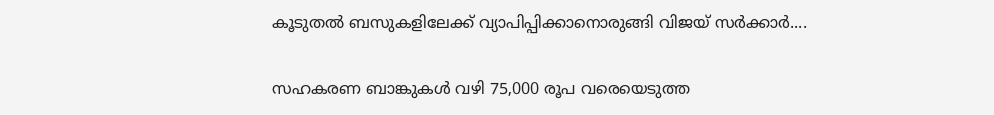കൂടുതൽ ബസുകളിലേക്ക് വ്യാപിപ്പിക്കാനൊരുങ്ങി വിജയ് സർക്കാർ....

സഹകരണ ബാങ്കുകൾ വഴി 75,000 രൂപ വരെയെടുത്ത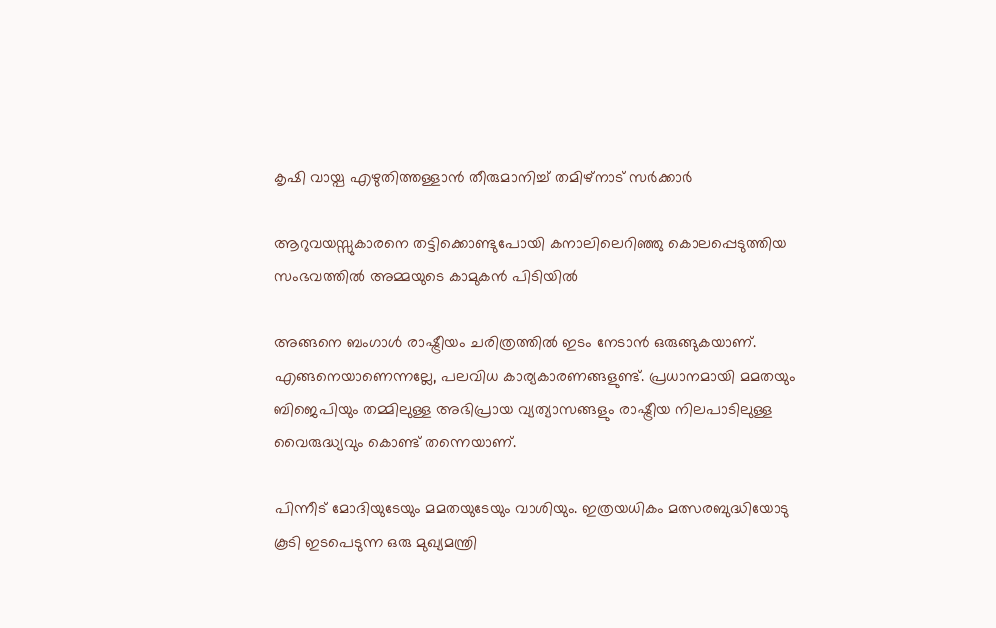കൃഷി വായ്പ എഴുതിത്തള്ളാൻ തീരുമാനിച്ച് തമിഴ്നാട് സർക്കാർ

ആറുവയസ്സുകാരനെ തട്ടിക്കൊണ്ടുപോയി കനാലിലെറിഞ്ഞു കൊലപ്പെടുത്തിയ സംഭവത്തില്‍ അമ്മയുടെ കാമുകന്‍ പിടിയില്‍

അങ്ങനെ ബംഗാൾ രാഷ്ട്രീയം ചരിത്രത്തിൽ ഇടം നേടാൻ ഒരുങ്ങുകയാണ്. എങ്ങനെയാണെന്നല്ലേ, പലവിധ കാര്യകാരണങ്ങളുണ്ട്. പ്രധാനമായി മമതയും ബിജെപിയും തമ്മിലുള്ള അഭിപ്രായ വ്യത്യാസങ്ങളും രാഷ്ട്രീയ നിലപാടിലുള്ള വൈരുദ്ധ്യവും കൊണ്ട് തന്നെയാണ്.

പിന്നീട് മോദിയുടേയും മമതയുടേയും വാശിയും. ഇത്രയധികം മത്സരബുദ്ധിയോടു കൂടി ഇടപെടുന്ന ഒരു മുഖ്യമന്ത്രി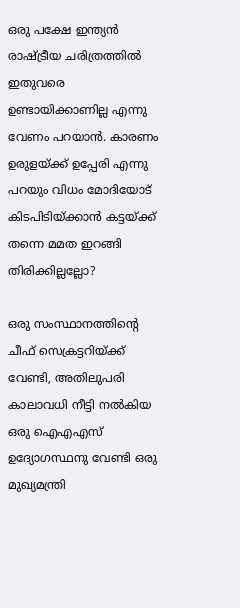ഒരു പക്ഷേ ഇന്ത്യൻ രാഷ്ട്രീയ ചരിത്രത്തിൽ ഇതുവരെ ഉണ്ടായിക്കാണില്ല എന്നു വേണം പറയാൻ. കാരണം ഉരുളയ്ക്ക് ഉപ്പേരി എന്നു പറയും വിധം മോദിയോട് കിടപിടിയ്ക്കാൻ കട്ടയ്ക്ക് തന്നെ മമത ഇറങ്ങി തിരിക്കില്ലല്ലോ?

ഒരു സംസ്ഥാനത്തിന്റെ ചീഫ് സെക്രട്ടറിയ്ക്ക് വേണ്ടി, അതിലുപരി കാലാവധി നീട്ടി നൽകിയ ഒരു ഐഎഎസ് ഉദ്യോഗസ്ഥനു വേണ്ടി ഒരു മുഖ്യമന്ത്രി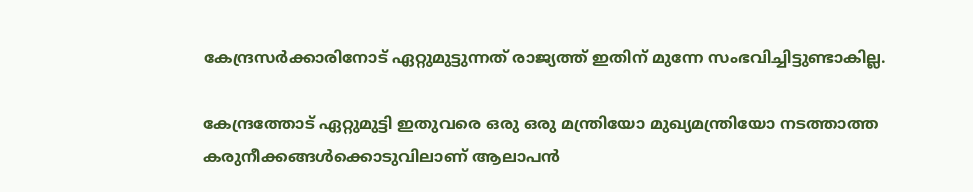കേന്ദ്രസര്‍ക്കാരിനോട് ഏറ്റുമുട്ടുന്നത് രാജ്യത്ത് ഇതിന് മുന്നേ സംഭവിച്ചിട്ടുണ്ടാകില്ല.

കേന്ദ്രത്തോട് ഏറ്റുമുട്ടി ഇതുവരെ ഒരു ഒരു മന്ത്രിയോ മുഖ്യമന്ത്രിയോ നടത്താത്ത കരുനീക്കങ്ങള്‍ക്കൊടുവിലാണ് ആലാപൻ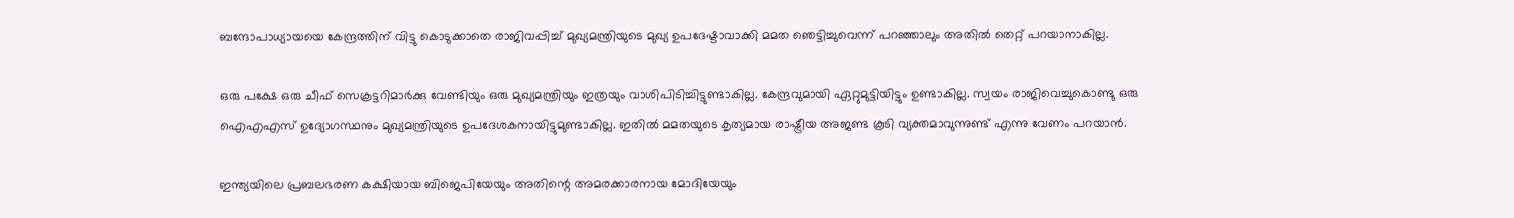ബന്ദോപാധ്യായയെ കേന്ദ്രത്തിന് വിട്ടു കൊടുക്കാതെ രാജിവപ്പിച്ച് മുഖ്യമന്ത്രിയുടെ മുഖ്യ ഉപദേഷ്ടാവാക്കി മമത ഞെട്ടിച്ചുവെന്ന് പറഞ്ഞാലും അതിൽ തെറ്റ് പറയാനാകില്ല.

ഒരു പക്ഷേ ഒരു ചീഫ് സെക്രട്ടറിമാര്‍ക്കു വേണ്ടിയും ഒരു മുഖ്യമന്ത്രിയും ഇത്രയും വാശിപിടിച്ചിട്ടുണ്ടാകില്ല. കേന്ദ്രവുമായി ഏറ്റുമുട്ടിയിട്ടും ഉണ്ടാകില്ല. സ്വയം രാജിവെച്ചുകൊണ്ടു ഒരു ഐഎഎസ് ഉദ്യോഗസ്ഥനും മുഖ്യമന്ത്രിയുടെ ഉപദേശകനായിട്ടുമുണ്ടാകില്ല. ഇതിൽ മമതയുടെ കൃത്യമായ രാഷ്ട്രീയ അജണ്ട കൂടി വ്യക്തമാവുന്നുണ്ട് എന്നു വേണം പറയാൻ.

ഇന്ത്യയിലെ പ്രബലഭരണ കക്ഷിയായ ബിജെപിയേയും അതിന്റെ അമരക്കാരനായ മോദിയേയും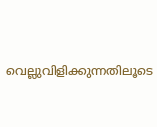വെല്ലുവിളിക്കുന്നതിലൂടെ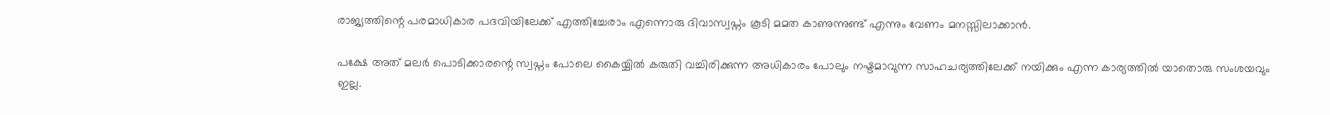രാജ്യത്തിന്റെ പരമാധികാര പദവിയിലേക്ക് എത്തിച്ചേരാം എന്നൊരു ദിവാസ്വപ്നം കൂടി മമത കാണുന്നുണ്ട് എന്നും വേണം മനസ്സിലാക്കാൻ.

പക്ഷേ അത് മലർ പൊടിക്കാരന്റെ സ്വപ്നം പോലെ കൈയ്യിൽ കരുതി വച്ചിരിക്കുന്ന അധികാരം പോലും നഷ്ടമാവുന്ന സാഹചര്യത്തിലേക്ക് നയിക്കും എന്ന കാര്യത്തിൽ യാതൊരു സംശയവും ഇല്ല.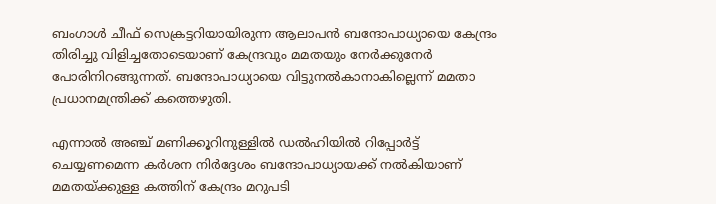ബംഗാള്‍ ചീഫ് സെക്രട്ടറിയായിരുന്ന ആലാപന്‍ ബന്ദോപാധ്യായെ കേന്ദ്രം തിരിച്ചു വിളിച്ചതോടെയാണ് കേന്ദ്രവും മമതയും നേര്‍ക്കുനേര്‍ പോരിനിറങ്ങുന്നത്. ബന്ദോപാധ്യായെ വിട്ടുനല്‍കാനാകില്ലെന്ന് മമതാ പ്രധാനമന്ത്രിക്ക് കത്തെഴുതി.

എന്നാല്‍ അഞ്ച് മണിക്കൂറിനുള്ളില്‍ ഡല്‍ഹിയില്‍ റിപ്പോര്‍ട്ട് ചെയ്യണമെന്ന കര്‍ശന നിര്‍ദ്ദേശം ബന്ദോപാധ്യായക്ക് നല്‍കിയാണ് മമതയ്ക്കുള്ള കത്തിന് കേന്ദ്രം മറുപടി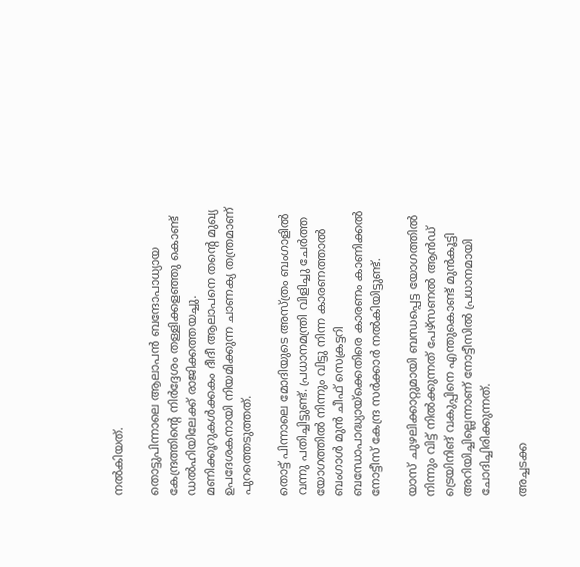നല്‍കിയത്.

തൊട്ടുപിന്നാലെ ആലാപന്‍ ബന്ദോപാധ്യായ കേന്ദ്രത്തിന്റെ നിര്‍ദ്ദേശം തള്ളിക്കളഞ്ഞു കൊണ്ട് ഡല്‍ഹിയിലേക്ക് രാജിക്കത്തയച്ചു. മണിക്കൂറുകള്‍ക്കകം ദീദീ ആലാപനെ തന്റെ മുഖ്യ ഉപദേശകനായി നിയമിക്കുന്ന ചാണക്യ തന്ത്രമാണ് പുറത്തെടുത്തത്.

തൊട്ട് പിന്നാലെ മോദിയുടെ അസ്ത്രം ബംഗാളിൽ വന്നു പതിച്ചിട്ടുണ്ട്. പ്രധാനമന്ത്രി വിളിച്ചു ചേര്‍ത്ത യോഗത്തില്‍ നിന്നും വിട്ടു നിന്ന കാരണത്താൽ ബംഗാള്‍ മുന്‍ ചീഫ് സെക്രട്ടറി ബന്ധോപാദ്ധ്യായ്‌ക്കെതിരെ കാരണം കാണിക്കല്‍ നോട്ടീസ് കേന്ദ്ര സര്‍ക്കാര്‍ നല്‍കിയിട്ടുണ്ട്.

യാസ് ചുഴലിക്കാറ്റുമായി ബന്ധപ്പെട്ട യോഗത്തില്‍ നിന്നും വിട്ട് നില്‍ക്കുന്നത് പേഴ്‌സണല്‍ ആന്‍ഡ് ട്രെയിനിങ് വകുപ്പിനെ എന്തുകൊണ്ട് മുന്‍കൂട്ടി അറിയിച്ചില്ലെന്നാണ് നോട്ടീസില്‍ പ്രധാനമായി ചോദിച്ചിരിക്കുന്നത്.

അച്ചടക്ക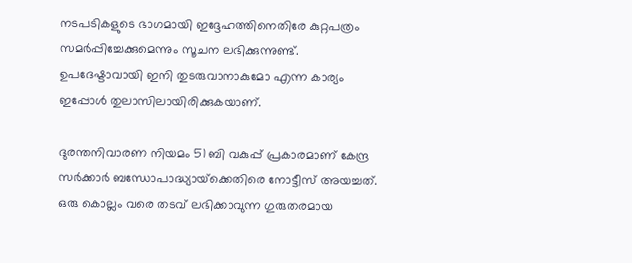നടപടികളുടെ ഭാഗമായി ഇദ്ദേഹത്തിനെതിരേ കുറ്റപത്രം സമര്‍പ്പിച്ചേക്കുമെന്നും സൂചന ലഭിക്കുന്നുണ്ട്. ഉപദേഷ്ടാവായി ഇനി തുടരുവാനാകുമോ എന്ന കാര്യം ഇപ്പോൾ തുലാസിലായിരിക്കുകയാണ്.

ദുരന്തനിവാരണ നിയമം 51 ബി വകുപ്പ് പ്രകാരമാണ് കേന്ദ്ര സര്‍ക്കാര്‍ ബന്ധോപാദ്ധ്യായ്‌ക്കെതിരെ നോട്ടീസ് അയച്ചത്. ഒരു കൊല്ലം വരെ തടവ് ലഭിക്കാവുന്ന ഗുരുതരമായ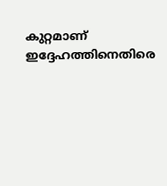കുറ്റമാണ് ഇദ്ദേഹത്തിനെതിരെ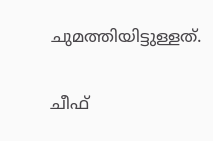ചുമത്തിയിട്ടുള്ളത്.

ചീഫ്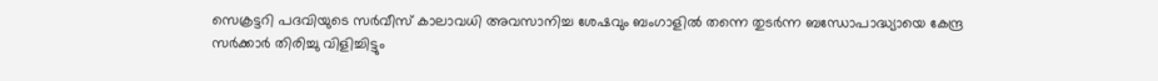സെക്രട്ടറി പദവിയുടെ സര്‍വീസ് കാലാവധി അവസാനിച്ച ശേഷവും ബംഗാളില്‍ തന്നെ തുടര്‍ന്ന ബന്ധോപാദ്ധ്യായെ കേന്ദ്ര സര്‍ക്കാര്‍ തിരിച്ചു വിളിച്ചിട്ടും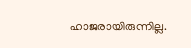ഹാജരായിരുന്നില്ല.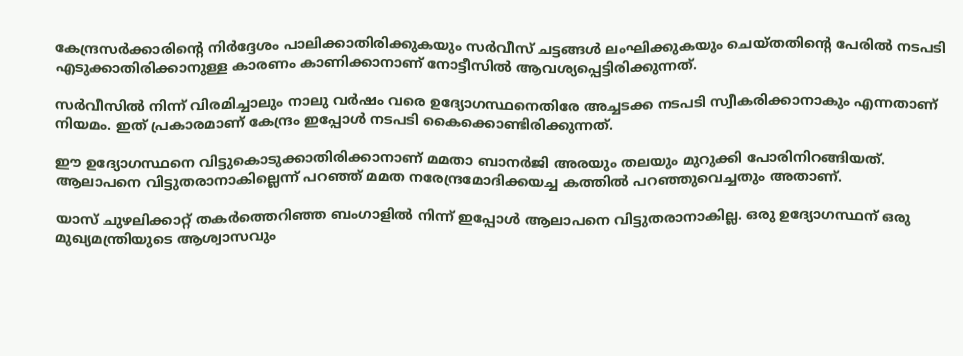കേന്ദ്രസര്‍ക്കാരിന്റെ നിര്‍ദ്ദേശം പാലിക്കാതിരിക്കുകയും സര്‍വീസ് ചട്ടങ്ങള്‍ ലംഘിക്കുകയും ചെയ്തതിന്റെ പേരില്‍ നടപടി എടുക്കാതിരിക്കാനുള്ള കാരണം കാണിക്കാനാണ് നോട്ടീസില്‍ ആവശ്യപ്പെട്ടിരിക്കുന്നത്.

സര്‍വീസില്‍ നിന്ന് വിരമിച്ചാലും നാലു വര്‍ഷം വരെ ഉദ്യോഗസ്ഥനെതിരേ അച്ചടക്ക നടപടി സ്വീകരിക്കാനാകും എന്നതാണ് നിയമം. ഇത് പ്രകാരമാണ് കേന്ദ്രം ഇപ്പോൾ നടപടി കൈക്കൊണ്ടിരിക്കുന്നത്.

ഈ ഉദ്യോഗസ്ഥനെ വിട്ടുകൊടുക്കാതിരിക്കാനാണ്‌ മമതാ ബാനര്‍ജി അരയും തലയും മുറുക്കി പോരിനിറങ്ങിയത്‌. ആലാപനെ വിട്ടുതരാനാകില്ലെന്ന് പറഞ്ഞ് മമത നരേന്ദ്രമോദിക്കയച്ച കത്തില്‍ പറഞ്ഞുവെച്ചതും അതാണ്.

യാസ് ചുഴലിക്കാറ്റ് തകര്‍ത്തെറിഞ്ഞ ബംഗാളില്‍ നിന്ന് ഇപ്പോള്‍ ആലാപനെ വിട്ടുതരാനാകില്ല. ഒരു ഉദ്യോഗസ്ഥന് ഒരു മുഖ്യമന്ത്രിയുടെ ആശ്വാസവും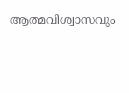ആത്മവിശ്വാസവും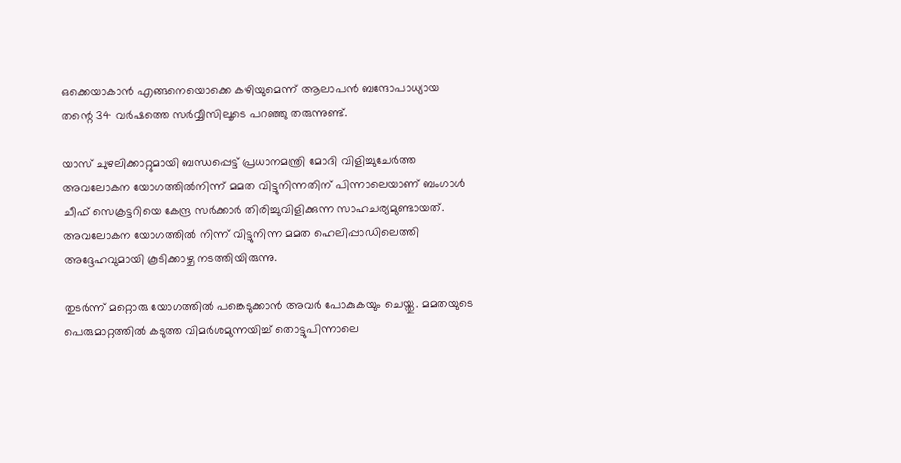ഒക്കെയാകാന്‍ എങ്ങനെയൊക്കെ കഴിയുമെന്ന് ആലാപന്‍ ബന്ദോപാധ്യായ തന്റെ 34 വര്‍ഷത്തെ സര്‍വ്വീസിലൂടെ പറഞ്ഞു തരുന്നുണ്ട്.

യാസ് ചുഴലിക്കാറ്റുമായി ബന്ധപ്പെട്ട് പ്രധാനമന്ത്രി മോദി വിളിച്ചുചേര്‍ത്ത അവലോകന യോഗത്തില്‍നിന്ന് മമത വിട്ടുനിന്നതിന് പിന്നാലെയാണ് ബംഗാള്‍ ചീഫ് സെക്രട്ടറിയെ കേന്ദ്ര സര്‍ക്കാര്‍ തിരിച്ചുവിളിക്കുന്ന സാഹചര്യമുണ്ടായത്. അവലോകന യോഗത്തില്‍ നിന്ന് വിട്ടുനിന്ന മമത ഹെലിപ്പാഡിലെത്തി അദ്ദേഹവുമായി കൂടിക്കാഴ്ച നടത്തിയിരുന്നു.

തുടര്‍ന്ന് മറ്റൊരു യോഗത്തില്‍ പങ്കെടുക്കാന്‍ അവര്‍ പോകുകയും ചെയ്തു. മമതയുടെ പെരുമാറ്റത്തില്‍ കടുത്ത വിമര്‍ശമുന്നയിച്ച് തൊട്ടുപിന്നാലെ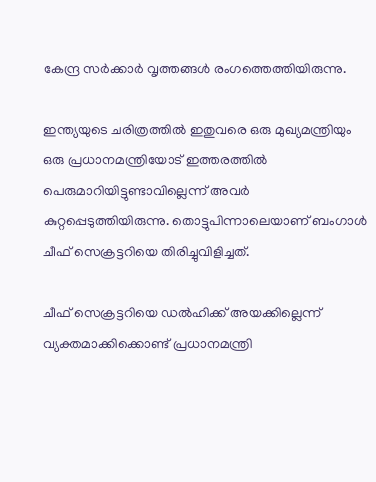കേന്ദ്ര സര്‍ക്കാര്‍ വൃത്തങ്ങള്‍ രംഗത്തെത്തിയിരുന്നു.

ഇന്ത്യയുടെ ചരിത്രത്തില്‍ ഇതുവരെ ഒരു മുഖ്യമന്ത്രിയും ഒരു പ്രധാനമന്ത്രിയോട് ഇത്തരത്തില്‍ പെരുമാറിയിട്ടുണ്ടാവില്ലെന്ന് അവര്‍ കുറ്റപ്പെടുത്തിയിരുന്നു. തൊട്ടുപിന്നാലെയാണ് ബംഗാള്‍ ചീഫ് സെക്രട്ടറിയെ തിരിച്ചുവിളിച്ചത്.

ചീഫ് സെക്രട്ടറിയെ ഡല്‍ഹിക്ക് അയക്കില്ലെന്ന് വ്യക്തമാക്കിക്കൊണ്ട് പ്രധാനമന്ത്രി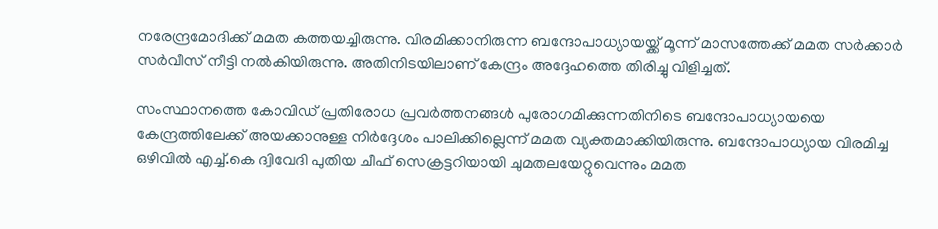നരേന്ദ്രമോദിക്ക് മമത കത്തയച്ചിരുന്നു. വിരമിക്കാനിരുന്ന ബന്ദോപാധ്യായയ്ക്ക് മൂന്ന് മാസത്തേക്ക് മമത സര്‍ക്കാര്‍ സര്‍വീസ് നീട്ടി നല്‍കിയിരുന്നു. അതിനിടയിലാണ് കേന്ദ്രം അദ്ദേഹത്തെ തിരിച്ചു വിളിച്ചത്.

സംസ്ഥാനത്തെ കോവിഡ് പ്രതിരോധ പ്രവര്‍ത്തനങ്ങള്‍ പുരോഗമിക്കുന്നതിനിടെ ബന്ദോപാധ്യായയെ കേന്ദ്രത്തിലേക്ക് അയക്കാനുള്ള നിര്‍ദ്ദേശം പാലിക്കില്ലെന്ന് മമത വ്യക്തമാക്കിയിരുന്നു. ബന്ദോപാധ്യായ വിരമിച്ച ഒഴിവില്‍ എച്ച്.കെ ദ്വിവേദി പുതിയ ചീഫ് സെക്രട്ടറിയായി ചുമതലയേറ്റുവെന്നും മമത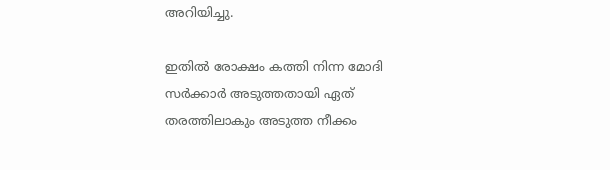അറിയിച്ചു.

ഇതിൽ രോക്ഷം കത്തി നിന്ന മോദി സർക്കാർ അടുത്തതായി ഏത് തരത്തിലാകും അടുത്ത നീക്കം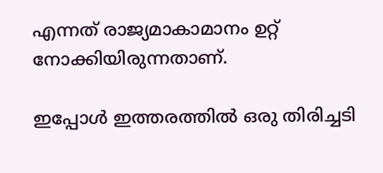എന്നത് രാജ്യമാകാമാനം ഉറ്റ് നോക്കിയിരുന്നതാണ്.

ഇപ്പോൾ ഇത്തരത്തിൽ ഒരു തിരിച്ചടി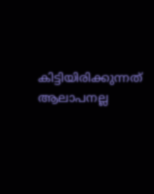കിട്ടിയിരിക്കുന്നത് ആലാപനല്ല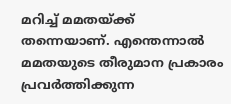മറിച്ച് മമതയ്ക്ക് തന്നെയാണ്. എന്തെന്നാൽ മമതയുടെ തീരുമാന പ്രകാരം പ്രവർത്തിക്കുന്ന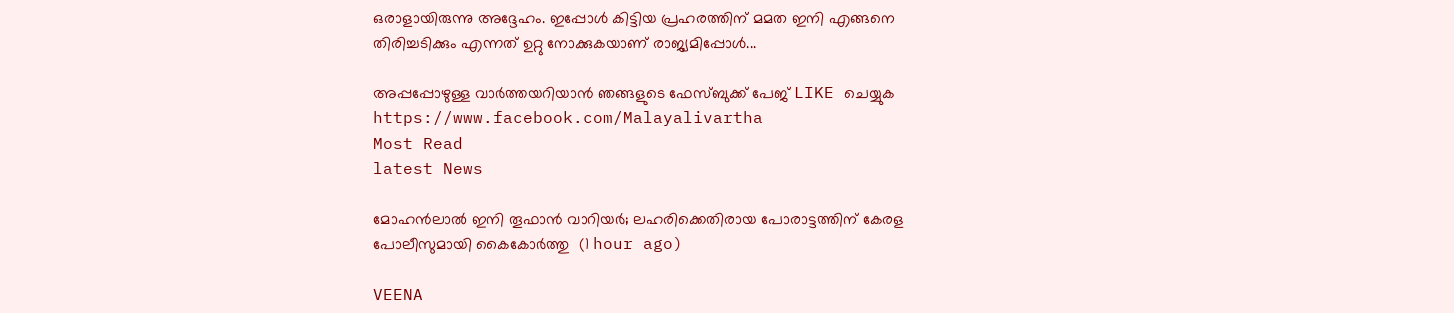ഒരാളായിരുന്നു അദ്ദേഹം. ഇപ്പോൾ കിട്ടിയ പ്രഹരത്തിന് മമത ഇനി എങ്ങനെ തിരിച്ചടിക്കും എന്നത് ഉറ്റു നോക്കുകയാണ് രാജ്യമിപ്പോൾ...

അപ്പപ്പോഴുള്ള വാര്‍ത്തയറിയാന്‍ ഞങ്ങളുടെ ഫേസ്‌ബുക്ക്‌ പേജ് LIKE ചെയ്യുക
https://www.facebook.com/Malayalivartha
Most Read
latest News

മോഹന്‍ലാല്‍ ഇനി തൂഫാന്‍ വാറിയര്‍; ലഹരിക്കെതിരായ പോരാട്ടത്തിന് കേരള പോലീസുമായി കൈകോര്‍ത്തു  (1 hour ago)

VEENA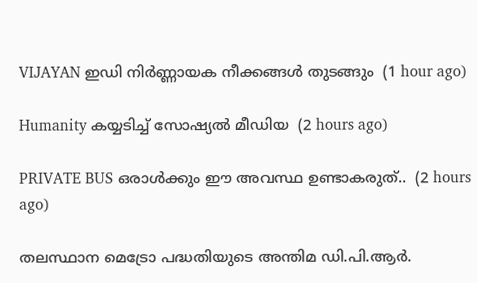VIJAYAN ഇഡി നിര്‍ണ്ണായക നീക്കങ്ങള്‍ തുടങ്ങും  (1 hour ago)

Humanity കയ്യടിച്ച് സോഷ്യൽ മീഡിയ  (2 hours ago)

PRIVATE BUS ഒരാൾക്കും ഈ അവസ്ഥ ഉണ്ടാകരുത്..  (2 hours ago)

തലസ്ഥാന മെട്രോ പദ്ധതിയുടെ അന്തിമ ഡി.പി.ആർ.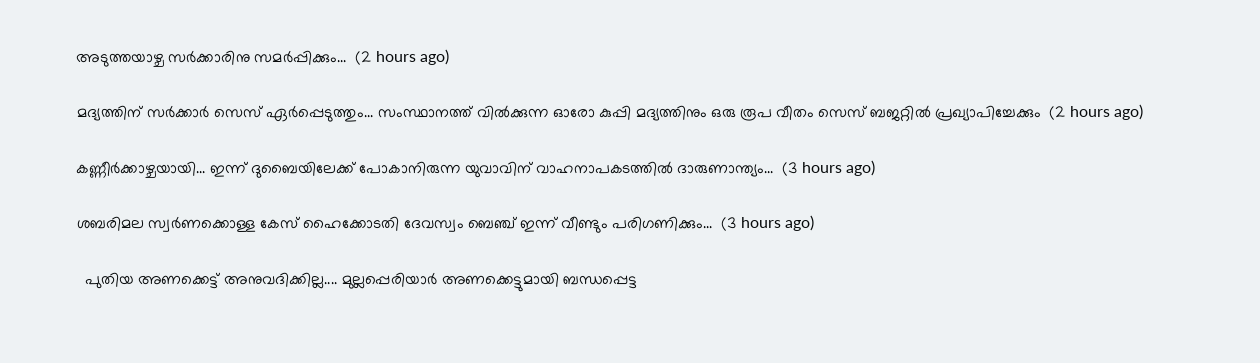അടുത്തയാഴ്ച സർക്കാരിനു സമർപ്പിക്കും...  (2 hours ago)

മദ്യത്തിന് സർക്കാർ സെസ് ഏർപ്പെടുത്തും... സംസ്ഥാനത്ത് വിൽക്കുന്ന ഓരോ കുപ്പി മദ്യത്തിനും ഒരു രൂപ വീതം സെസ് ബജറ്റിൽ പ്രഖ്യാപിച്ചേക്കും  (2 hours ago)

കണ്ണീർക്കാഴ്ചയായി... ഇന്ന് ദുബൈയിലേക്ക് പോകാനിരുന്ന യുവാവിന് വാഹനാപകടത്തിൽ ദാരുണാന്ത്യം...  (3 hours ago)

ശബരിമല സ്വര്‍ണക്കൊള്ള കേസ് ഹൈക്കോടതി ദേവസ്വം ബെഞ്ച് ഇന്ന് വീണ്ടും പരിഗണിക്കും...  (3 hours ago)

  പുതിയ അണക്കെട്ട് അനുവദിക്കില്ല.... മുല്ലപ്പെരിയാർ അണക്കെട്ടുമായി ബന്ധപ്പെട്ട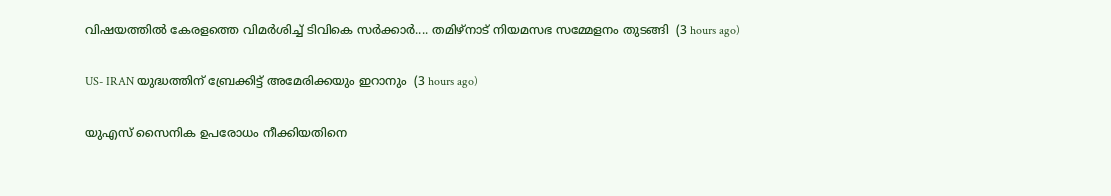വിഷയത്തിൽ കേരളത്തെ വിമർശിച്ച് ടിവികെ സർക്കാർ.... തമിഴ്നാട് നിയമസഭ സമ്മേളനം തുടങ്ങി  (3 hours ago)

US- IRAN യുദ്ധത്തിന് ബ്രേക്കിട്ട് അമേരിക്കയും ഇറാനും  (3 hours ago)

യുഎസ് സൈനിക ഉപരോധം നീക്കിയതിനെ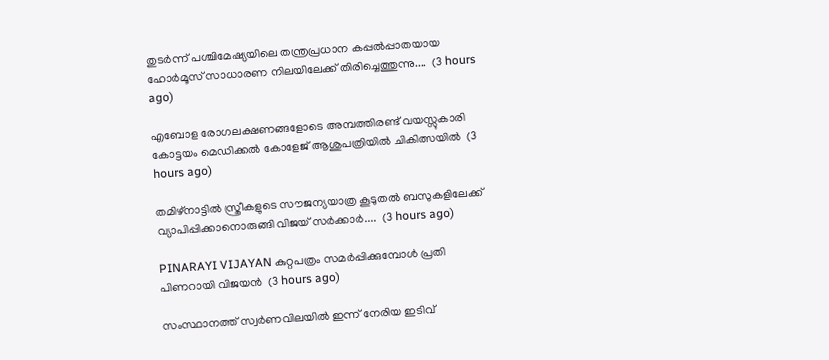തുടർന്ന് പശ്ചിമേഷ്യയിലെ തന്ത്രപ്രധാന കപ്പൽപ്പാതയായ ഹോർമൂസ് സാധാരണ നിലയിലേക്ക് തിരിച്ചെത്തുന്നു....  (3 hours ago)

എബോള രോഗലക്ഷണങ്ങളോടെ അമ്പത്തിരണ്ട് വയസ്സുകാരി കോട്ടയം മെഡിക്കൽ കോളേജ് ആശുപത്രിയിൽ ചികിത്സയിൽ  (3 hours ago)

തമിഴ്നാട്ടിൽ സ്ത്രീകളുടെ സൗജന്യയാത്ര കൂടുതൽ ബസുകളിലേക്ക് വ്യാപിപ്പിക്കാനൊരുങ്ങി വിജയ് സർക്കാർ....  (3 hours ago)

PINARAYI VIJAYAN കുറ്റപത്രം സമർപ്പിക്കുമ്പോൾ പ്രതി പിണറായി വിജയൻ  (3 hours ago)

സംസ്ഥാനത്ത് സ്വർണവിലയിൽ ഇന്ന് നേരിയ ഇടിവ്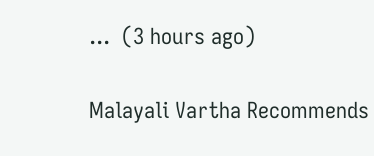...  (3 hours ago)

Malayali Vartha Recommends